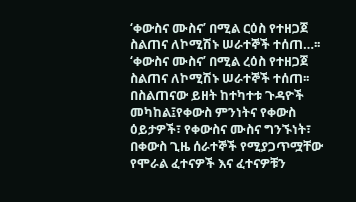‘ቀውስና ሙስና’ በሚል ርዕስ የተዘጋጀ ስልጠና ለኮሚሽኑ ሠራተኞች ተሰጠ…፡፡
‘ቀውስና ሙስና’ በሚል ረዕስ የተዘጋጀ ስልጠና ለኮሚሽኑ ሠራተኞች ተሰጠ፡፡ በስልጠናው ይዘት ከተካተቱ ጉዳዮች መካከል፤የቀውስ ምንነትና የቀውስ ዕይታዎች፣ የቀውስና ሙስና ግንኙነት፣ በቀውስ ጊዜ ሰራተኞች የሚያጋጥሟቸው የሞራል ፈተናዎች እና ፈተናዎቹን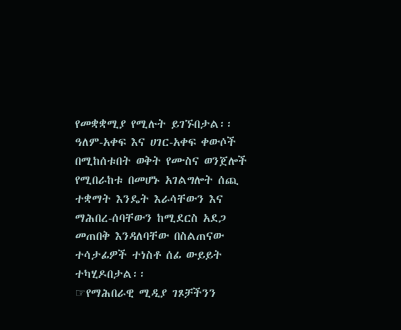የመቋቋሚያ የሚሉት ይገኙበታል፡፡
ዓለም-አቀፍ እና ሀገር-አቀፍ ቀውሶች በሚከሰቱበት ወቅት የሙስና ወንጀሎች የሚበራከቱ በመሆኑ አገልግሎት ሰጪ ተቋማት እንዴት እራሳቸውን እና ማሕበረ-ሰባቸውን ከሚደርስ አደጋ መጠበቅ እንዳለባቸው በስልጠናው ተሳታፊዎች ተነስቶ ሰፊ ውይይት ተካሂዶበታል፡፡
☞የማሕበራዊ ሚዲያ ገጾቻችንን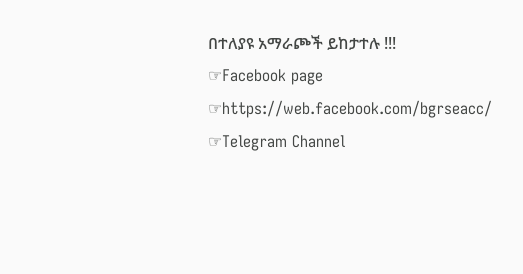በተለያዩ አማራጮች ይከታተሉ !!!
☞Facebook page ☞https://web.facebook.com/bgrseacc/
☞Telegram Channel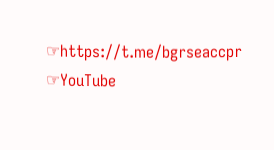☞https://t.me/bgrseaccpr
☞YouTube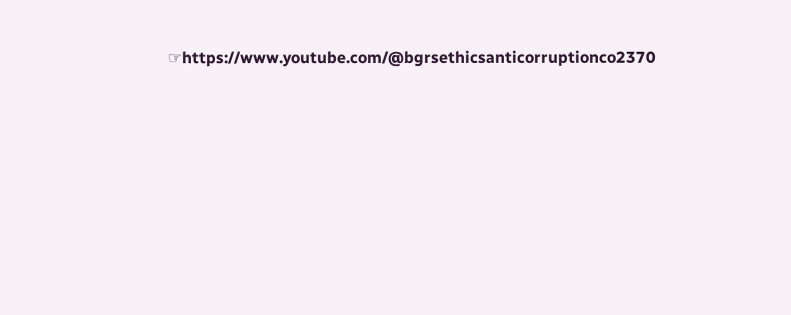☞https://www.youtube.com/@bgrsethicsanticorruptionco2370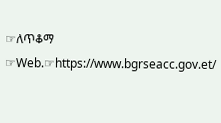☞ለጥቆማ ☞Web.☞https://www.bgrseacc.gov.et/